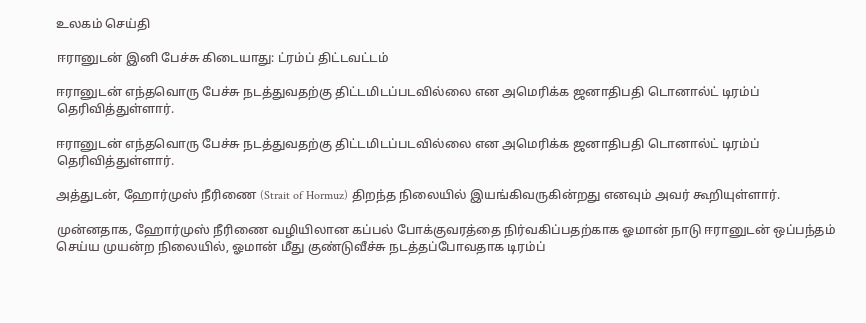உலகம் செய்தி

ஈரானுடன் இனி பேச்சு கிடையாது: ட்ரம்ப் திட்டவட்டம்

ஈரானுடன் எந்தவொரு பேச்சு நடத்துவதற்கு திட்டமிடப்படவில்லை என அமெரிக்க ஜனாதிபதி டொனால்ட் டிரம்ப் தெரிவித்துள்ளார்.

ஈரானுடன் எந்தவொரு பேச்சு நடத்துவதற்கு திட்டமிடப்படவில்லை என அமெரிக்க ஜனாதிபதி டொனால்ட் டிரம்ப் தெரிவித்துள்ளார்.

அத்துடன், ஹோர்முஸ் நீரிணை (Strait of Hormuz) திறந்த நிலையில் இயங்கிவருகின்றது எனவும் அவர் கூறியுள்ளார்.

முன்னதாக, ஹோர்முஸ் நீரிணை வழியிலான கப்பல் போக்குவரத்தை நிர்வகிப்பதற்காக ஓமான் நாடு ஈரானுடன் ஒப்பந்தம் செய்ய முயன்ற நிலையில், ஓமான் மீது குண்டுவீச்சு நடத்தப்போவதாக டிரம்ப்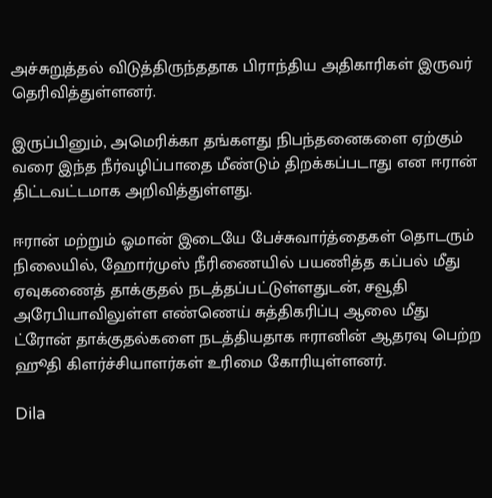அச்சுறுத்தல் விடுத்திருந்ததாக பிராந்திய அதிகாரிகள் இருவர் தெரிவித்துள்ளனர்.

இருப்பினும், அமெரிக்கா தங்களது நிபந்தனைகளை ஏற்கும் வரை இந்த நீர்வழிப்பாதை மீண்டும் திறக்கப்படாது என ஈரான் திட்டவட்டமாக அறிவித்துள்ளது.

ஈரான் மற்றும் ஓமான் இடையே பேச்சுவார்த்தைகள் தொடரும் நிலையில், ஹோர்முஸ் நீரிணையில் பயணித்த கப்பல் மீது ஏவுகணைத் தாக்குதல் நடத்தப்பட்டுள்ளதுடன், சவூதி அரேபியாவிலுள்ள எண்ணெய் சுத்திகரிப்பு ஆலை மீது ட்ரோன் தாக்குதல்களை நடத்தியதாக ஈரானின் ஆதரவு பெற்ற ஹூதி கிளர்ச்சியாளர்கள் உரிமை கோரியுள்ளனர்.

Dila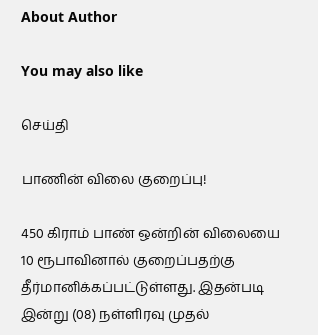About Author

You may also like

செய்தி

பாணின் விலை குறைப்பு!

450 கிராம் பாண் ஒன்றின் விலையை 10 ரூபாவினால் குறைப்பதற்கு தீர்மானிக்கப்பட்டுள்ளது. இதன்படி   இன்று (08) நள்ளிரவு முதல்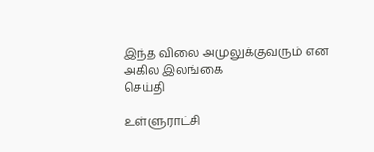இந்த விலை அமுலுக்குவரும் என அகில இலங்கை
செய்தி

உள்ளுராட்சி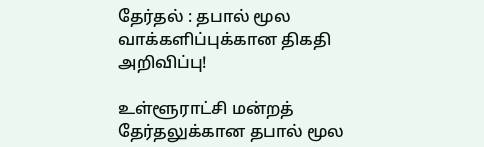தேர்தல் : தபால் மூல வாக்களிப்புக்கான திகதி அறிவிப்பு!

உள்ளூராட்சி மன்றத் தேர்தலுக்கான தபால் மூல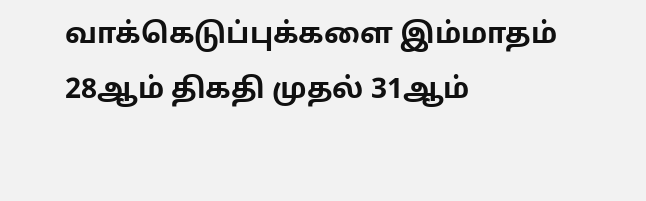வாக்கெடுப்புக்களை இம்மாதம் 28ஆம் திகதி முதல் 31ஆம்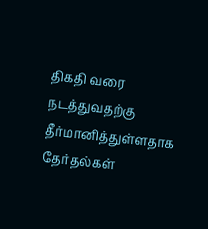திகதி வரை நடத்துவதற்கு தீர்மானித்துள்ளதாக தேர்தல்கள்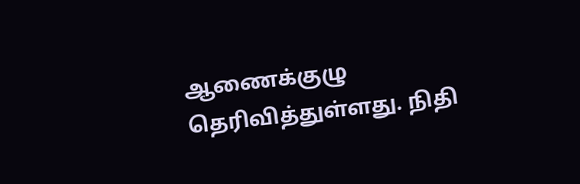ஆணைக்குழு தெரிவித்துள்ளது. நிதி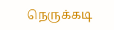நெருக்கடி